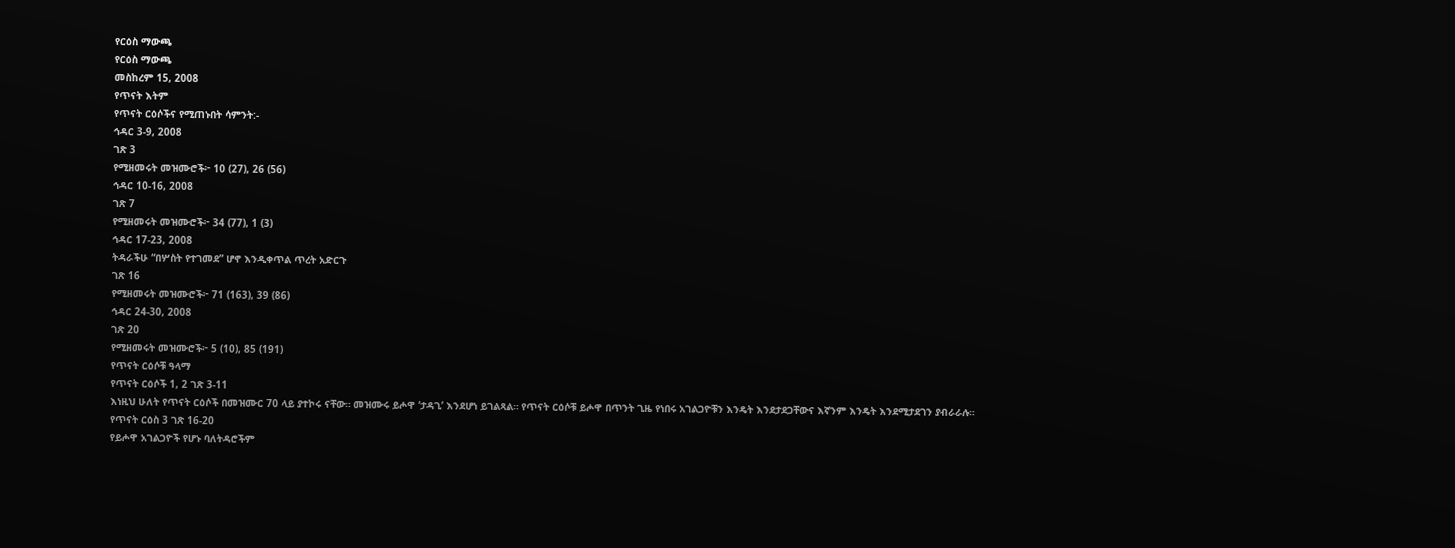የርዕስ ማውጫ
የርዕስ ማውጫ
መስከረም 15, 2008
የጥናት እትም
የጥናት ርዕሶችና የሚጠኑበት ሳምንት:-
ኅዳር 3-9, 2008
ገጽ 3
የሚዘመሩት መዝሙሮች፦ 10 (27), 26 (56)
ኅዳር 10-16, 2008
ገጽ 7
የሚዘመሩት መዝሙሮች፦ 34 (77), 1 (3)
ኅዳር 17-23, 2008
ትዳራችሁ “በሦስት የተገመደ” ሆኖ እንዲቀጥል ጥረት አድርጉ
ገጽ 16
የሚዘመሩት መዝሙሮች፦ 71 (163), 39 (86)
ኅዳር 24-30, 2008
ገጽ 20
የሚዘመሩት መዝሙሮች፦ 5 (10), 85 (191)
የጥናት ርዕሶቹ ዓላማ
የጥናት ርዕሶች 1, 2 ገጽ 3-11
እነዚህ ሁለት የጥናት ርዕሶች በመዝሙር 70 ላይ ያተኮሩ ናቸው። መዝሙሩ ይሖዋ ‘ታዳጊ’ እንደሆነ ይገልጻል። የጥናት ርዕሶቹ ይሖዋ በጥንት ጊዜ የነበሩ አገልጋዮቹን እንዴት እንደታደጋቸውና እኛንም እንዴት እንደሚታደገን ያብራራሉ።
የጥናት ርዕስ 3 ገጽ 16-20
የይሖዋ አገልጋዮች የሆኑ ባለትዳሮችም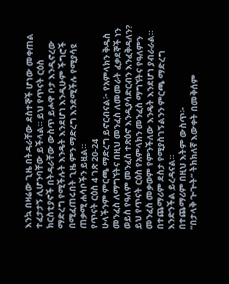እንኳ በዛሬው ጊዜ በትዳራቸው ደስተኞች ሆነው መቀጠል ተፈታታኝ ሊሆንባቸው ይችላል። ይህ የጥናት ርዕስ ክርስቲያኖች በትዳራቸው ውስጥ ይሖዋ ቦታ እንዲኖረው ማድረግ የሚችሉት እንዴት እንደሆነ እንዲሁም ችግሮች በሚፈጠሩበት ጊዜ ምን ማድረግ እንደሚችሉ የሚያሳዩ ጠቃሚ ሐሳቦችን ይዟል።
የጥናት ርዕስ 4 ገጽ 20-24
ሁላችንም ምርጫ ማድረግ ይኖርብናል፦ የአምላክን ቅዱስ መንፈስ ለማግኘትና በዚህ መንፈስ ለመመራት ፈቃደኞች ነን ወይስ የዓለም መንፈስ ተጽዕኖ እንዲያሳድርብን እንፈቅዳለን? ይህ የጥናት ርዕስ የአምላክን መንፈስ ማግኘትና የዓለምን መንፈስ መቃወም የምንችለው እንዴት እንደሆነ ያብራራል። በተጨማሪም ደስታ የሚያስገኝልንን ምርጫ ማድረግ እንድንችል ይረዳናል።
በተጨማሪም በዚህ እትም ውስጥ፦
“በታላቅ ጕጕት” ትክክለኛ እውቀት በመቅሰም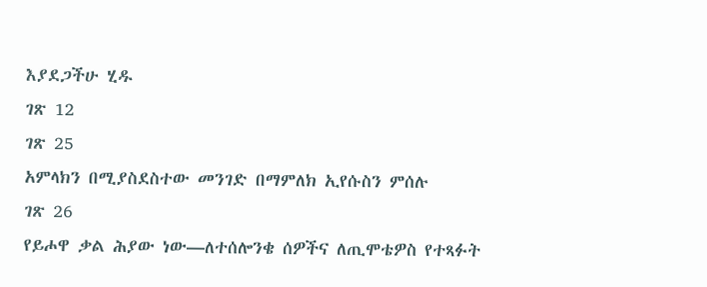እያደጋችሁ ሂዱ
ገጽ 12
ገጽ 25
አምላክን በሚያስደስተው መንገድ በማምለክ ኢየሱስን ምሰሉ
ገጽ 26
የይሖዋ ቃል ሕያው ነው—ለተሰሎንቄ ሰዎችና ለጢሞቴዎስ የተጻፉት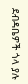ደብዳቤዎች ጎላ ያሉ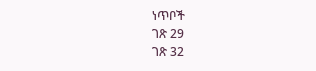ነጥቦች
ገጽ 29
ገጽ 32